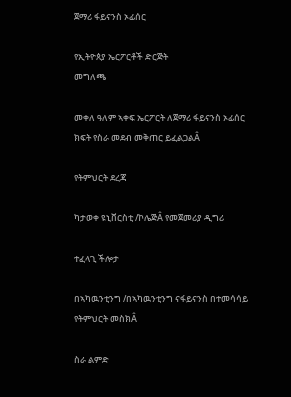ጀማሪ ፋይናንስ ኦፊሰር

የኢትዮጰያ ኤርፖርቶች ድርጅት
መግለጫ

መቀለ ዓለም ኣቀፍ ኤርፖርት ለጀማሪ ፋይናንስ ኦፊሰር ክፍት የስራ መደብ መቅጠር ይፈልጋልÂ

የትምህርት ደረጃ

ካታወቀ ዩኒቨርስቲ /ኮሌጅÂ የመጀመሪያ ዲግሪ

ተፈላጊ ችሎታ

በኣካዉንቲንግ /በኣካዉንቲንግ ናፋይናንስ በተመሳሳይ የትምህርት መስክÂ

ስራ ልምድ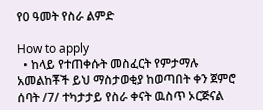የ0 ዓመት የስራ ልምድ

How to apply
  • ከላይ የተጠቀሱት መስፈርት የምታማሉ አመልከቾች ይህ ማስታወቂያ ከወጣበት ቀን ጀምሮ ሰባት /7/ ተካታታይ የስራ ቀናት ዉስጥ ኦርጅናል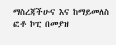ማስረጃችሁና እና ከማይመለስ ፎቶ ኮፒ በመያዝ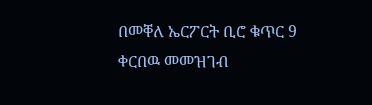በመቐለ ኤርፖርት ቢሮ ቁጥር 9 ቀርበዉ መመዝገብ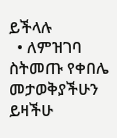ይችላሉ
  • ለምዝገባ ስትመጡ የቀበሌ መታወቅያችሁን ይዛችሁ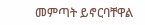መምጣት ይኖርባቸዋል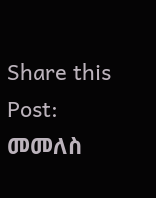Share this Post:
መመለስ